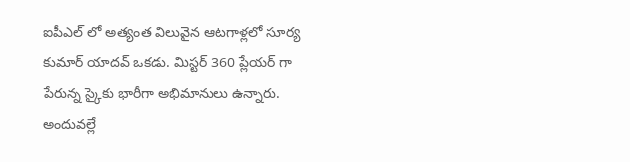ఐపీఎల్ లో అత్యంత విలువైన ఆటగాళ్లలో సూర్య కుమార్ యాదవ్ ఒకడు. మిస్టర్ 360 ప్లేయర్ గా పేరున్న స్కైకు భారీగా అభిమానులు ఉన్నారు. అందువల్లే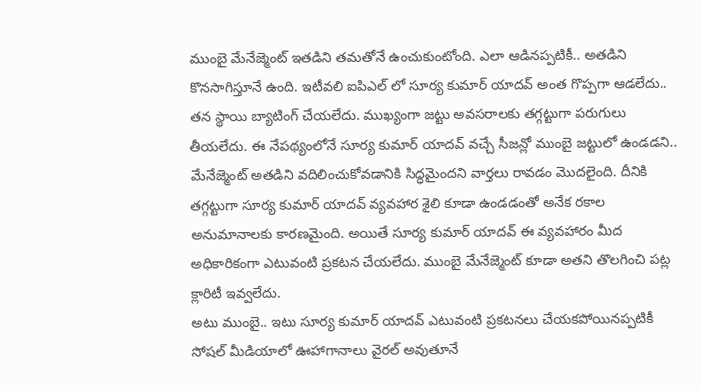ముంబై మేనేజ్మెంట్ ఇతడిని తమతోనే ఉంచుకుంటోంది. ఎలా ఆడినప్పటికీ.. అతడిని కొనసాగిస్తూనే ఉంది. ఇటీవలి ఐపిఎల్ లో సూర్య కుమార్ యాదవ్ అంత గొప్పగా ఆడలేదు.. తన స్థాయి బ్యాటింగ్ చేయలేదు. ముఖ్యంగా జట్టు అవసరాలకు తగ్గట్టుగా పరుగులు తీయలేదు. ఈ నేపథ్యంలోనే సూర్య కుమార్ యాదవ్ వచ్చే సీజన్లో ముంబై జట్టులో ఉండడని.. మేనేజ్మెంట్ అతడిని వదిలించుకోవడానికి సిద్ధమైందని వార్తలు రావడం మొదలైంది. దీనికి తగ్గట్టుగా సూర్య కుమార్ యాదవ్ వ్యవహార శైలి కూడా ఉండడంతో అనేక రకాల అనుమానాలకు కారణమైంది. అయితే సూర్య కుమార్ యాదవ్ ఈ వ్యవహారం మీద అధికారికంగా ఎటువంటి ప్రకటన చేయలేదు. ముంబై మేనేజ్మెంట్ కూడా అతని తొలగించి పట్ల క్లారిటీ ఇవ్వలేదు.
అటు ముంబై.. ఇటు సూర్య కుమార్ యాదవ్ ఎటువంటి ప్రకటనలు చేయకపోయినప్పటికీ సోషల్ మీడియాలో ఊహాగానాలు వైరల్ అవుతూనే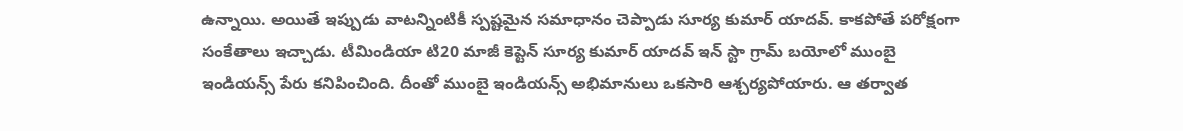ఉన్నాయి. అయితే ఇప్పుడు వాటన్నింటికీ స్పష్టమైన సమాధానం చెప్పాడు సూర్య కుమార్ యాదవ్. కాకపోతే పరోక్షంగా సంకేతాలు ఇచ్చాడు. టీమిండియా టి20 మాజీ కెప్టెన్ సూర్య కుమార్ యాదవ్ ఇన్ స్టా గ్రామ్ బయోలో ముంబై ఇండియన్స్ పేరు కనిపించింది. దీంతో ముంబై ఇండియన్స్ అభిమానులు ఒకసారి ఆశ్చర్యపోయారు. ఆ తర్వాత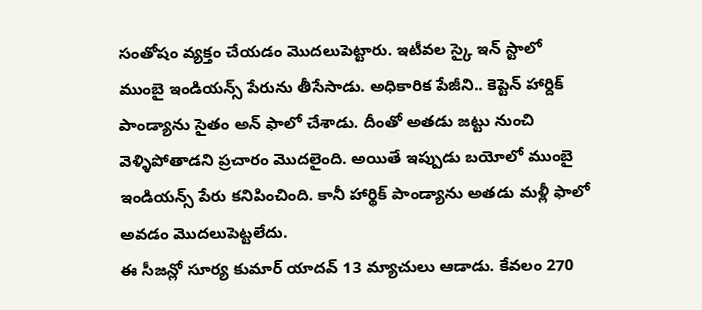సంతోషం వ్యక్తం చేయడం మొదలుపెట్టారు. ఇటీవల స్కై ఇన్ స్టాలో ముంబై ఇండియన్స్ పేరును తీసేసాడు. అధికారిక పేజీని.. కెప్టెన్ హార్దిక్ పాండ్యాను సైతం అన్ ఫాలో చేశాడు. దీంతో అతడు జట్టు నుంచి వెళ్ళిపోతాడని ప్రచారం మొదలైంది. అయితే ఇప్పుడు బయోలో ముంబై ఇండియన్స్ పేరు కనిపించింది. కానీ హార్థిక్ పాండ్యాను అతడు మళ్లీ ఫాలో అవడం మొదలుపెట్టలేదు.
ఈ సీజన్లో సూర్య కుమార్ యాదవ్ 13 మ్యాచులు ఆడాడు. కేవలం 270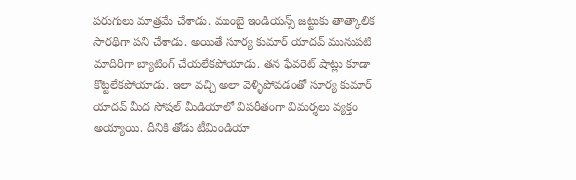పరుగులు మాత్రమే చేశాడు. ముంబై ఇండియన్స్ జట్టుకు తాత్కాలిక సారథిగా పని చేశాడు. అయితే సూర్య కుమార్ యాదవ్ మునుపటి మాదిరిగా బ్యాటింగ్ చేయలేకపోయాడు. తన ఫేవరెట్ షాట్లు కూడా కొట్టలేకపోయాడు. ఇలా వచ్చి అలా వెళ్ళిపోవడంతో సూర్య కుమార్ యాదవ్ మీద సోషల్ మీడియాలో విపరీతంగా విమర్శలు వ్యక్తం అయ్యాయి. దీనికి తోడు టీమిండియా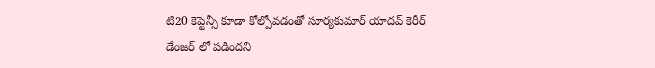టి20 కెప్టెన్సీ కూడా కోల్పోవడంతో సూర్యకుమార్ యాదవ్ కెరీర్ డేంజర్ లో పడిందని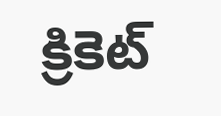క్రికెట్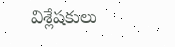విశ్లేషకులు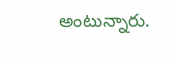అంటున్నారు.